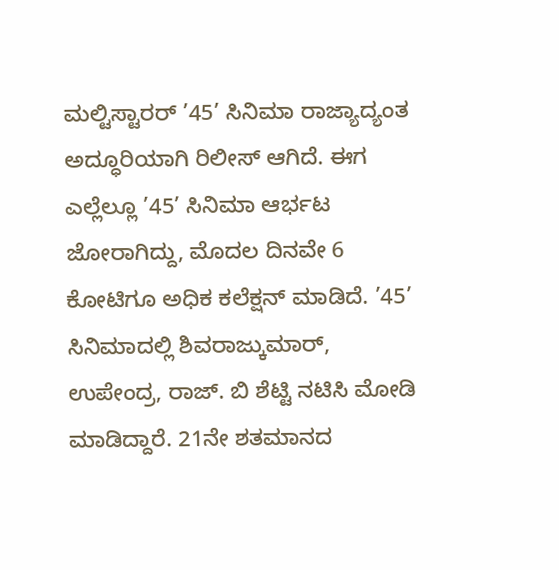ಮಲ್ಟಿಸ್ಟಾರರ್ ’45’ ಸಿನಿಮಾ ರಾಜ್ಯಾದ್ಯಂತ ಅದ್ಧೂರಿಯಾಗಿ ರಿಲೀಸ್ ಆಗಿದೆ. ಈಗ ಎಲ್ಲೆಲ್ಲೂ ’45’ ಸಿನಿಮಾ ಆರ್ಭಟ ಜೋರಾಗಿದ್ದು, ಮೊದಲ ದಿನವೇ 6 ಕೋಟಿಗೂ ಅಧಿಕ ಕಲೆಕ್ಷನ್ ಮಾಡಿದೆ. ’45’ ಸಿನಿಮಾದಲ್ಲಿ ಶಿವರಾಜ್ಕುಮಾರ್, ಉಪೇಂದ್ರ, ರಾಜ್. ಬಿ ಶೆಟ್ಟಿ ನಟಿಸಿ ಮೋಡಿ ಮಾಡಿದ್ದಾರೆ. 21ನೇ ಶತಮಾನದ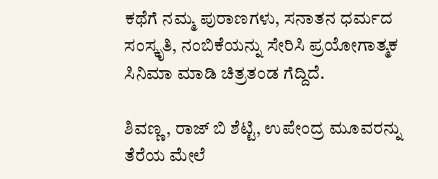ಕಥೆಗೆ ನಮ್ಮ ಪುರಾಣಗಳು, ಸನಾತನ ಧರ್ಮದ ಸಂಸ್ಕೃತಿ, ನಂಬಿಕೆಯನ್ನು ಸೇರಿಸಿ ಪ್ರಯೋಗಾತ್ಮಕ ಸಿನಿಮಾ ಮಾಡಿ ಚಿತ್ರತಂಡ ಗೆದ್ದಿದೆ.

ಶಿವಣ್ಣ, ರಾಜ್ ಬಿ ಶೆಟ್ಟಿ, ಉಪೇಂದ್ರ ಮೂವರನ್ನು ತೆರೆಯ ಮೇಲೆ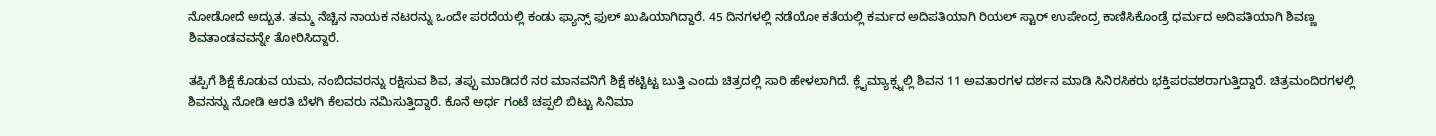ನೋಡೋದೆ ಅದ್ಬುತ. ತಮ್ಮ ನೆಚ್ಚಿನ ನಾಯಕ ನಟರನ್ನು ಒಂದೇ ಪರದೆಯಲ್ಲಿ ಕಂಡು ಫ್ಯಾನ್ಸ್ ಫುಲ್ ಖುಷಿಯಾಗಿದ್ದಾರೆ. 45 ದಿನಗಳಲ್ಲಿ ನಡೆಯೋ ಕತೆಯಲ್ಲಿ ಕರ್ಮದ ಅದಿಪತಿಯಾಗಿ ರಿಯಲ್ ಸ್ಟಾರ್ ಉಪೇಂದ್ರ ಕಾಣಿಸಿಕೊಂಡ್ರೆ ಧರ್ಮದ ಅದಿಪತಿಯಾಗಿ ಶಿವಣ್ಣ ಶಿವತಾಂಡವವನ್ನೇ ತೋರಿಸಿದ್ದಾರೆ.

ತಪ್ಪಿಗೆ ಶಿಕ್ಷೆ ಕೊಡುವ ಯಮ, ನಂಬಿದವರನ್ನು ರಕ್ಷಿಸುವ ಶಿವ, ತಪ್ಪು ಮಾಡಿದರೆ ನರ ಮಾನವನಿಗೆ ಶಿಕ್ಷೆ ಕಟ್ಟಿಟ್ಟ ಬುತ್ತಿ ಎಂದು ಚಿತ್ರದಲ್ಲಿ ಸಾರಿ ಹೇಳಲಾಗಿದೆ. ಕ್ಲೈಮ್ಯಾಕ್ಸ್ನಲ್ಲಿ ಶಿವನ 11 ಅವತಾರಗಳ ದರ್ಶನ ಮಾಡಿ ಸಿನಿರಸಿಕರು ಭಕ್ತಿಪರವಶರಾಗುತ್ತಿದ್ದಾರೆ. ಚಿತ್ರಮಂದಿರಗಳಲ್ಲಿ ಶಿವನನ್ನು ನೋಡಿ ಆರತಿ ಬೆಳಗಿ ಕೆಲವರು ನಮಿಸುತ್ತಿದ್ದಾರೆ. ಕೊನೆ ಅರ್ಧ ಗಂಟೆ ಚಪ್ಪಲಿ ಬಿಟ್ಟು ಸಿನಿಮಾ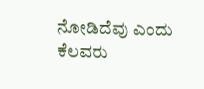ನೋಡಿದೆವು ಎಂದು ಕೆಲವರು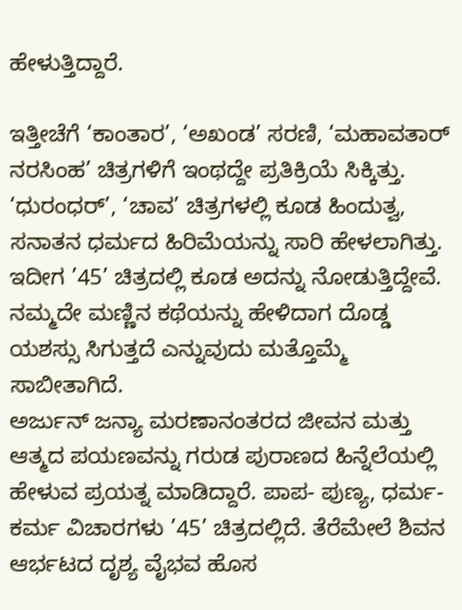ಹೇಳುತ್ತಿದ್ದಾರೆ.

ಇತ್ತೀಚೆಗೆ ‘ಕಾಂತಾರ’, ‘ಅಖಂಡ’ ಸರಣಿ, ‘ಮಹಾವತಾರ್ ನರಸಿಂಹ’ ಚಿತ್ರಗಳಿಗೆ ಇಂಥದ್ದೇ ಪ್ರತಿಕ್ರಿಯೆ ಸಿಕ್ಕಿತ್ತು. ‘ಧುರಂಧರ್’, ‘ಚಾವ’ ಚಿತ್ರಗಳಲ್ಲಿ ಕೂಡ ಹಿಂದುತ್ವ, ಸನಾತನ ಧರ್ಮದ ಹಿರಿಮೆಯನ್ನು ಸಾರಿ ಹೇಳಲಾಗಿತ್ತು. ಇದೀಗ ’45’ ಚಿತ್ರದಲ್ಲಿ ಕೂಡ ಅದನ್ನು ನೋಡುತ್ತಿದ್ದೇವೆ. ನಮ್ಮದೇ ಮಣ್ಣಿನ ಕಥೆಯನ್ನು ಹೇಳಿದಾಗ ದೊಡ್ಡ ಯಶಸ್ಸು ಸಿಗುತ್ತದೆ ಎನ್ನುವುದು ಮತ್ತೊಮ್ಮೆ ಸಾಬೀತಾಗಿದೆ.
ಅರ್ಜುನ್ ಜನ್ಯಾ ಮರಣಾನಂತರದ ಜೀವನ ಮತ್ತು ಆತ್ಮದ ಪಯಣವನ್ನು ಗರುಡ ಪುರಾಣದ ಹಿನ್ನೆಲೆಯಲ್ಲಿ ಹೇಳುವ ಪ್ರಯತ್ನ ಮಾಡಿದ್ದಾರೆ. ಪಾಪ- ಪುಣ್ಯ, ಧರ್ಮ-ಕರ್ಮ ವಿಚಾರಗಳು ’45’ ಚಿತ್ರದಲ್ಲಿದೆ. ತೆರೆಮೇಲೆ ಶಿವನ ಆರ್ಭಟದ ದೃಶ್ಯ ವೈಭವ ಹೊಸ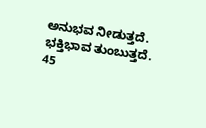ಅನುಭವ ನೀಡುತ್ತದೆ. ಭಕ್ತಿಭಾವ ತುಂಬುತ್ತದೆ. 45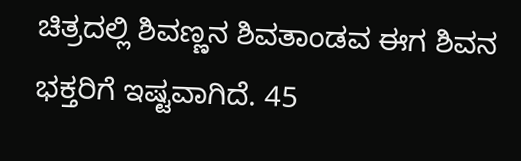ಚಿತ್ರದಲ್ಲಿ ಶಿವಣ್ಣನ ಶಿವತಾಂಡವ ಈಗ ಶಿವನ ಭಕ್ತರಿಗೆ ಇಷ್ಟವಾಗಿದೆ. 45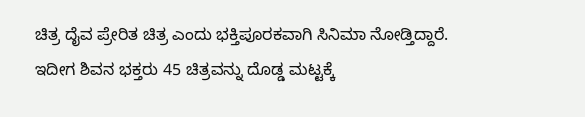ಚಿತ್ರ ದೈವ ಪ್ರೇರಿತ ಚಿತ್ರ ಎಂದು ಭಕ್ತಿಪೂರಕವಾಗಿ ಸಿನಿಮಾ ನೋಡ್ತಿದ್ದಾರೆ. ಇದೀಗ ಶಿವನ ಭಕ್ತರು 45 ಚಿತ್ರವನ್ನು ದೊಡ್ಡ ಮಟ್ಟಕ್ಕೆ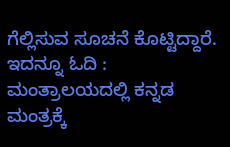ಗೆಲ್ಲಿಸುವ ಸೂಚನೆ ಕೊಟ್ಟಿದ್ದಾರೆ.
ಇದನ್ನೂ ಓದಿ : ಮಂತ್ರಾಲಯದಲ್ಲಿ ಕನ್ನಡ ಮಂತ್ರಕ್ಕೆ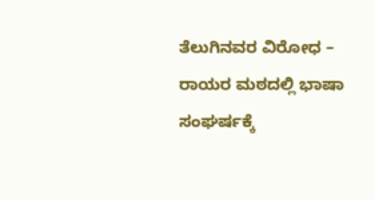ತೆಲುಗಿನವರ ವಿರೋಧ – ರಾಯರ ಮಠದಲ್ಲಿ ಭಾಷಾ ಸಂಘರ್ಷಕ್ಕೆ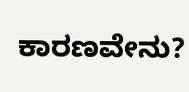ಕಾರಣವೇನು?